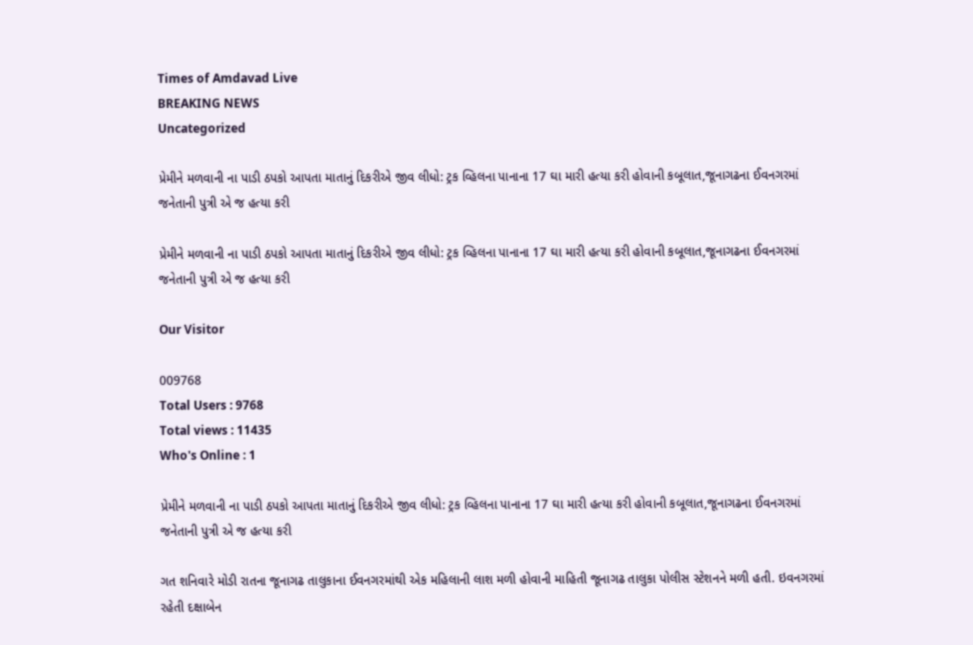Times of Amdavad Live
BREAKING NEWS
Uncategorized

પ્રેમીને મળવાની ના પાડી ઠપકો આપતા માતાનું દિકરીએ જીવ લીધો: ટ્રક વ્હિલના પાનાના 17 ઘા મારી હત્યા કરી હોવાની કબૂલાત,જૂનાગઢના ઈવનગરમાં જનેતાની પુત્રી એ જ હત્યા કરી

પ્રેમીને મળવાની ના પાડી ઠપકો આપતા માતાનું દિકરીએ જીવ લીધો: ટ્રક વ્હિલના પાનાના 17 ઘા મારી હત્યા કરી હોવાની કબૂલાત,જૂનાગઢના ઈવનગરમાં જનેતાની પુત્રી એ જ હત્યા કરી

Our Visitor

009768
Total Users : 9768
Total views : 11435
Who's Online : 1

પ્રેમીને મળવાની ના પાડી ઠપકો આપતા માતાનું દિકરીએ જીવ લીધો: ટ્રક વ્હિલના પાનાના 17 ઘા મારી હત્યા કરી હોવાની કબૂલાત,જૂનાગઢના ઈવનગરમાં જનેતાની પુત્રી એ જ હત્યા કરી

ગત શનિવારે મોડી રાતના જૂનાગઢ તાલુકાના ઈવનગરમાંથી એક મહિલાની લાશ મળી હોવાની માહિતી જૂનાગઢ તાલુકા પોલીસ સ્ટેશનને મળી હતી. ઇવનગરમાં રહેતી દક્ષાબેન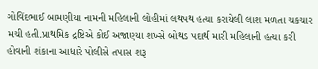ગોવિંદભાઈ બામણીયા નામની મહિલાની લોહીમાં લથપથ હત્યા કરાયેલી લાશ મળતા ચકચાર મચી હતી.પ્રાથમિક દ્રષ્ટિએ કોઈ અજાણ્યા શખ્સે બોથડ પદાર્થ મારી મહિલાની હત્યા કરી હોવાની શંકાના આધારે પોલીસે તપાસ શરૂ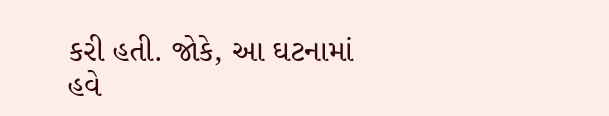કરી હતી. જોકે, આ ઘટનામાં હવે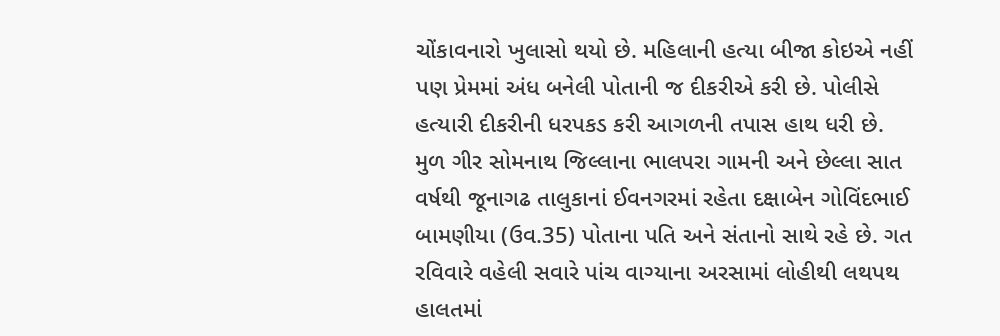ચોંકાવનારો ખુલાસો થયો છે. મહિલાની હત્યા બીજા કોઇએ નહીં પણ પ્રેમમાં અંધ બનેલી પોતાની જ દીકરીએ કરી છે. પોલીસે હત્યારી દીકરીની ધરપકડ કરી આગળની તપાસ હાથ ધરી છે.
મુળ ગીર સોમનાથ જિલ્લાના ભાલપરા ગામની અને છેલ્લા સાત વર્ષથી જૂનાગઢ તાલુકાનાં ઈવનગરમાં રહેતા દક્ષાબેન ગોવિંદભાઈ બામણીયા (ઉવ.35) પોતાના પતિ અને સંતાનો સાથે રહે છે. ગત રવિવારે વહેલી સવારે પાંચ વાગ્યાના અરસામાં લોહીથી લથપથ હાલતમાં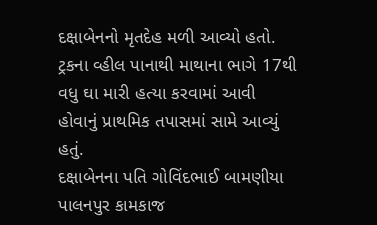દક્ષાબેનનો મૃતદેહ મળી આવ્યો હતો. ટ્રકના વ્હીલ પાનાથી માથાના ભાગે 17થી વધુ ઘા મારી હત્યા કરવામાં આવી હોવાનું પ્રાથમિક તપાસમાં સામે આવ્યું હતું.
દક્ષાબેનના પતિ ગોવિંદભાઈ બામણીયા પાલનપુર કામકાજ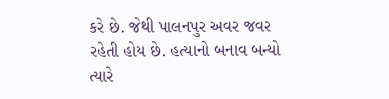કરે છે. જેથી પાલનપુર અવર જવર રહેતી હોય છે. હત્યાનો બનાવ બન્યો ત્યારે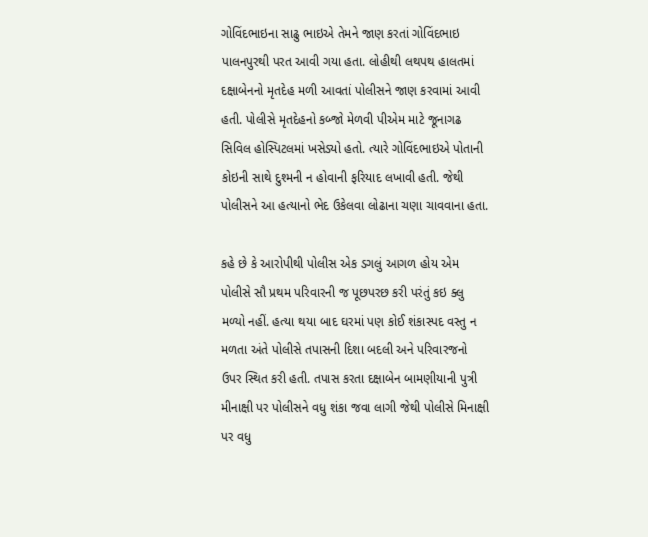ગોવિંદભાઇના સાઢુ ભાઇએ તેમને જાણ કરતાં ગોવિંદભાઇ પાલનપુરથી પરત આવી ગયા હતા. લોહીથી લથપથ હાલતમાં દક્ષાબેનનો મૃતદેહ મળી આવતાં પોલીસને જાણ કરવામાં આવી હતી. પોલીસે મૃતદેહનો કબ્જો મેળવી પીએમ માટે જૂનાગઢ સિવિલ હોસ્પિટલમાં ખસેડ્યો હતો. ત્યારે ગોવિંદભાઇએ પોતાની કોઇની સાથે દુશ્મની ન હોવાની ફરિયાદ લખાવી હતી. જેથી પોલીસને આ હત્યાનો ભેદ ઉકેલવા લોઢાના ચણા ચાવવાના હતા.

કહે છે કે આરોપીથી પોલીસ એક ડગલું આગળ હોય એમ પોલીસે સૌ પ્રથમ પરિવારની જ પૂછપરછ કરી પરંતું કઇ ક્લુ મળ્યો નહીં. હત્યા થયા બાદ ઘરમાં પણ કોઈ શંકાસ્પદ વસ્તુ ન મળતા અંતે પોલીસે તપાસની દિશા બદલી અને પરિવારજનો ઉપર સ્થિત કરી હતી. તપાસ કરતા દક્ષાબેન બામણીયાની પુત્રી મીનાક્ષી પર પોલીસને વધુ શંકા જવા લાગી જેથી પોલીસે મિનાક્ષી પર વધુ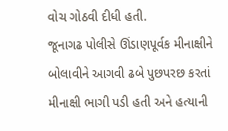વોચ ગોઠવી દીધી હતી.
જૂનાગઢ પોલીસે ઊંડાણપૂર્વક મીનાક્ષીને બોલાવીને આગવી ઢબે પુછપરછ કરતાં મીનાક્ષી ભાગી પડી હતી અને હત્યાની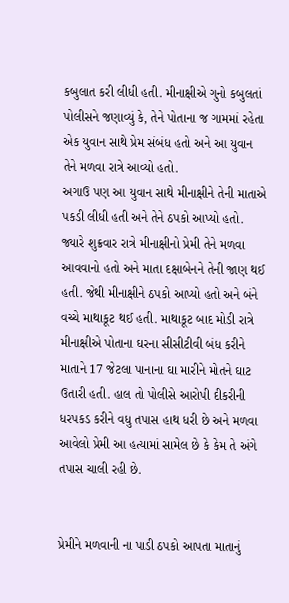કબુલાત કરી લીધી હતી. મીનાક્ષીએ ગુનો કબુલતાં પોલીસને જણાવ્યું કે, તેને પોતાના જ ગામમાં રહેતા એક યુવાન સાથે પ્રેમ સંબંધ હતો અને આ યુવાન તેને મળવા રાત્રે આવ્યો હતો.
અગાઉ પણ આ યુવાન સાથે મીનાક્ષીને તેની માતાએ પકડી લીધી હતી અને તેને ઠપકો આપ્યો હતો. જ્યારે શુક્રવાર રાત્રે મીનાક્ષીનો પ્રેમી તેને મળવા આવવાનો હતો અને માતા દક્ષાબેનને તેની જાણ થઈ હતી. જેથી મીનાક્ષીને ઠપકો આપ્યો હતો અને બંને વચ્ચે માથાકૂટ થઈ હતી. માથાકૂટ બાદ મોડી રાત્રે મીનાક્ષીએ પોતાના ઘરના સીસીટીવી બંધ કરીને માતાને 17 જેટલા પાનાના ઘા મારીને મોતને ઘાટ ઉતારી હતી. હાલ તો પોલીસે આરોપી દીકરીની ધરપકડ કરીને વધુ તપાસ હાથ ધરી છે અને મળવા આવેલો પ્રેમી આ હત્યામાં સામેલ છે કે કેમ તે અંગે તપાસ ચાલી રહી છે.


પ્રેમીને મળવાની ના પાડી ઠપકો આપતા માતાનું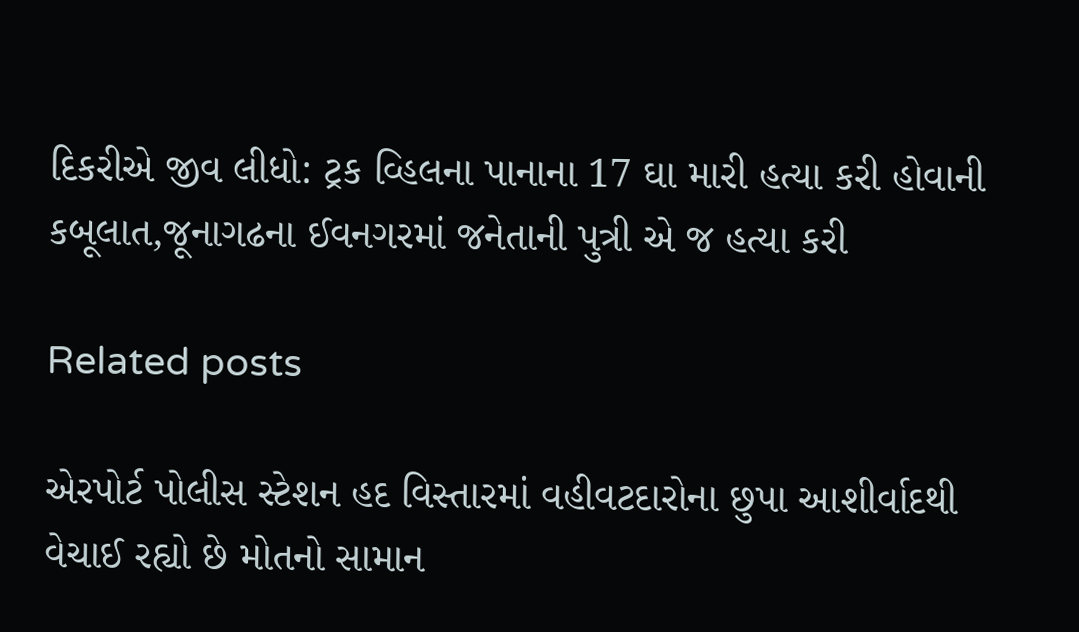દિકરીએ જીવ લીધો: ટ્રક વ્હિલના પાનાના 17 ઘા મારી હત્યા કરી હોવાની કબૂલાત,જૂનાગઢના ઈવનગરમાં જનેતાની પુત્રી એ જ હત્યા કરી

Related posts

એરપોર્ટ પોલીસ સ્ટેશન હદ વિસ્તારમાં વહીવટદારોના છુપા આશીર્વાદથી વેચાઈ રહ્યો છે મોતનો સામાન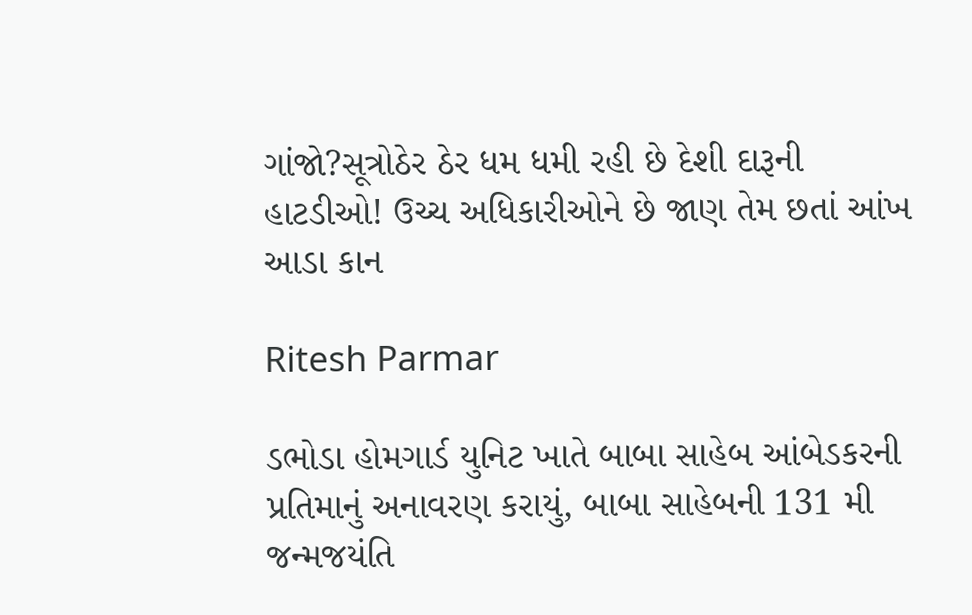ગાંજો?સૂત્રોઠેર ઠેર ધમ ધમી રહી છે દેશી દારૂની હાટડીઓ! ઉચ્ચ અધિકારીઓને છે જાણ તેમ છતાં આંખ આડા કાન

Ritesh Parmar

ડભોડા હોમગાર્ડ યુનિટ ખાતે બાબા સાહેબ આંબેડકરની પ્રતિમાનું અનાવરણ કરાયું, બાબા સાહેબની 131 મી જન્મજયંતિ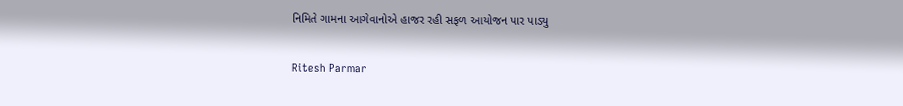નિમિતે ગામના આગેવાનોએ હાજર રહી સફળ આયોજન પાર પાડ્યુ

Ritesh Parmar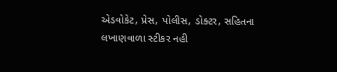એડવોકેટ, પ્રેસ, પોલીસ, ડોક્ટર, સહિતના લખાણવાળા સ્ટીકર નહી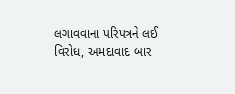લગાવવાના પરિપત્રને લઈ વિરોધ, અમદાવાદ બાર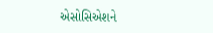એસોસિએશને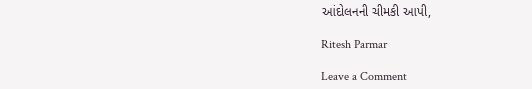આંદોલનની ચીમકી આપી,

Ritesh Parmar

Leave a Comment